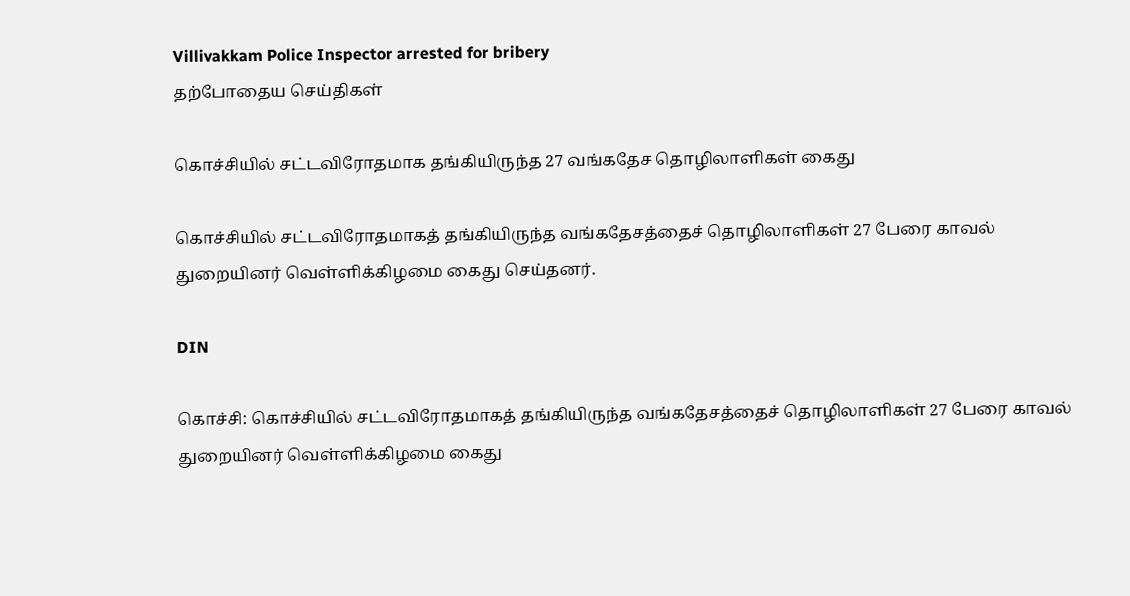Villivakkam Police Inspector arrested for bribery
தற்போதைய செய்திகள்

கொச்சியில் சட்டவிரோதமாக தங்கியிருந்த 27 வங்கதேச தொழிலாளிகள் கைது

கொச்சியில் சட்டவிரோதமாகத் தங்கியிருந்த வங்கதேசத்தைச் தொழிலாளிகள் 27 பேரை காவல் துறையினர் வெள்ளிக்கிழமை கைது செய்தனர்.

DIN

கொச்சி: கொச்சியில் சட்டவிரோதமாகத் தங்கியிருந்த வங்கதேசத்தைச் தொழிலாளிகள் 27 பேரை காவல் துறையினர் வெள்ளிக்கிழமை கைது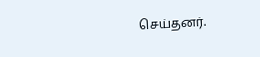செய்தனர்.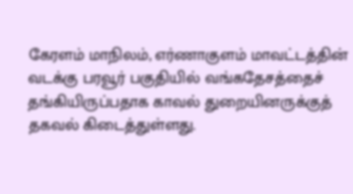கேரளம் மாநிலம், எர்ணாகுளம் மாவட்டத்தின் வடக்கு பரவூர் பகுதியில் வங்கதேசத்தைச் தங்கியிருப்பதாக காவல் துறையினருக்குத் தகவல் கிடைத்துள்ளது.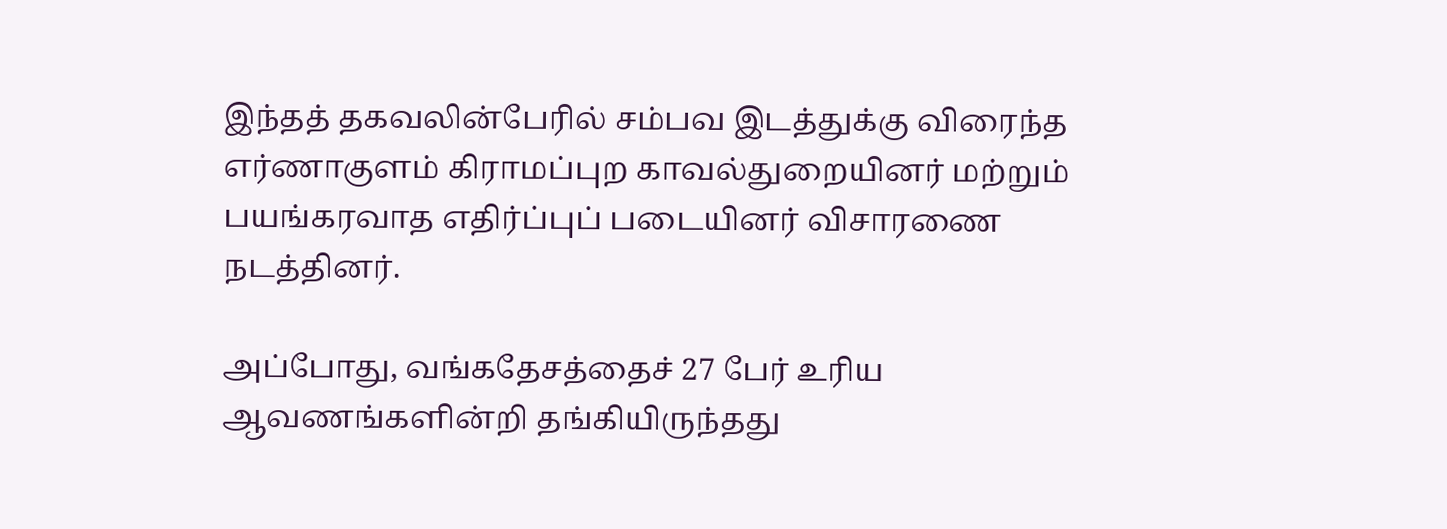இந்தத் தகவலின்பேரில் சம்பவ இடத்துக்கு விரைந்த எர்ணாகுளம் கிராமப்புற காவல்துறையினர் மற்றும் பயங்கரவாத எதிர்ப்புப் படையினர் விசாரணை நடத்தினர்.

அப்போது, வங்கதேசத்தைச் 27 பேர் உரிய ஆவணங்களின்றி தங்கியிருந்தது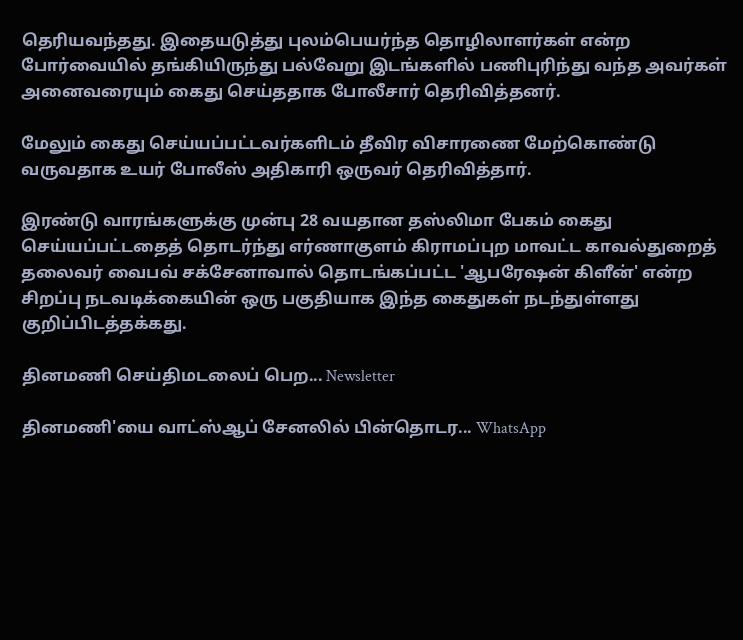தெரியவந்தது. இதையடுத்து புலம்பெயர்ந்த தொழிலாளர்கள் என்ற போர்வையில் தங்கியிருந்து பல்வேறு இடங்களில் பணிபுரிந்து வந்த அவர்கள் அனைவரையும் கைது செய்ததாக போலீசார் தெரிவித்தனர்.

மேலும் கைது செய்யப்பட்டவர்களிடம் தீவிர விசாரணை மேற்கொண்டு வருவதாக உயர் போலீஸ் அதிகாரி ஒருவர் தெரிவித்தார்.

இரண்டு வாரங்களுக்கு முன்பு 28 வயதான தஸ்லிமா பேகம் கைது செய்யப்பட்டதைத் தொடர்ந்து எர்ணாகுளம் கிராமப்புற மாவட்ட காவல்துறைத் தலைவர் வைபவ் சக்சேனாவால் தொடங்கப்பட்ட 'ஆபரேஷன் கிளீன்' என்ற சிறப்பு நடவடிக்கையின் ஒரு பகுதியாக இந்த கைதுகள் நடந்துள்ளது குறிப்பிடத்தக்கது.

தினமணி செய்திமடலைப் பெற... Newsletter

தினமணி'யை வாட்ஸ்ஆப் சேனலில் பின்தொடர... WhatsApp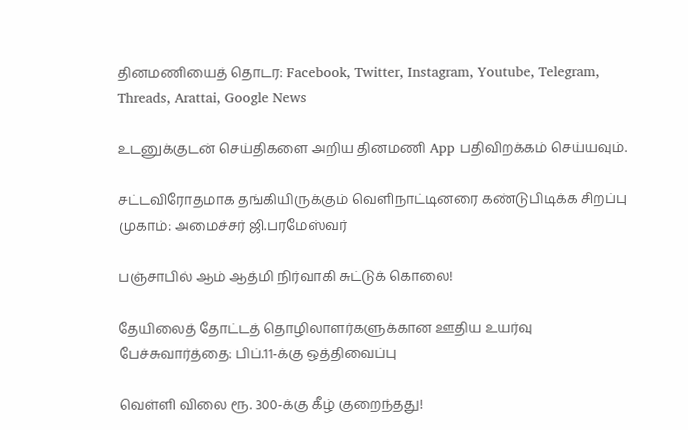தினமணியைத் தொடர: Facebook, Twitter, Instagram, Youtube, Telegram, Threads, Arattai, Google News

உடனுக்குடன் செய்திகளை அறிய தினமணி App பதிவிறக்கம் செய்யவும்.

சட்டவிரோதமாக தங்கியிருக்கும் வெளிநாட்டினரை கண்டுபிடிக்க சிறப்பு முகாம்: அமைச்சர் ஜி.பரமேஸ்வர்

பஞ்சாபில் ஆம் ஆத்மி நிர்வாகி சுட்டுக் கொலை!

தேயிலைத் தோட்டத் தொழிலாளர்களுக்கான ஊதிய உயர்வு பேச்சுவார்த்தை: பிப்.11-க்கு ஒத்திவைப்பு

வெள்ளி விலை ரூ. 300-க்கு கீழ் குறைந்தது!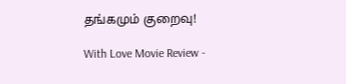தங்கமும் குறைவு!

With Love Movie Review -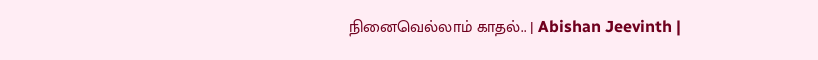நினைவெல்லாம் காதல்.. | Abishan Jeevinth |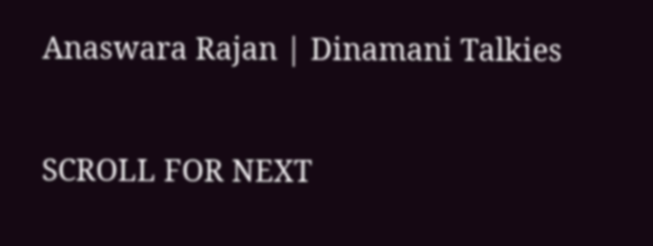Anaswara Rajan | Dinamani Talkies

SCROLL FOR NEXT